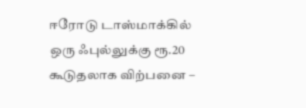ஈரோடு டாஸ்மாக்கில் ஒரு ஃபுல்லுக்கு ரூ.20 கூடுதலாக விற்பனை –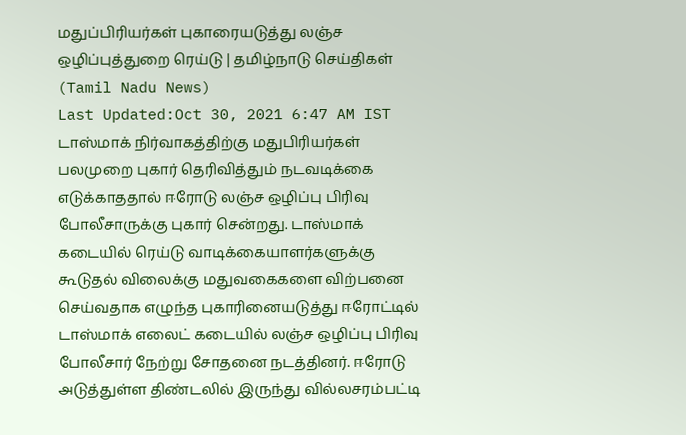மதுப்பிரியர்கள் புகாரையடுத்து லஞ்ச ஒழிப்புத்துறை ரெய்டு | தமிழ்நாடு செய்திகள் (Tamil Nadu News)
Last Updated:Oct 30, 2021 6:47 AM IST டாஸ்மாக் நிர்வாகத்திற்கு மதுபிரியர்கள் பலமுறை புகார் தெரிவித்தும் நடவடிக்கை எடுக்காததால் ஈரோடு லஞ்ச ஒழிப்பு பிரிவு போலீசாருக்கு புகார் சென்றது. டாஸ்மாக் கடையில் ரெய்டு வாடிக்கையாளர்களுக்கு கூடுதல் விலைக்கு மதுவகைகளை விற்பனை செய்வதாக எழுந்த புகாரினையடுத்து ஈரோட்டில் டாஸ்மாக் எலைட் கடையில் லஞ்ச ஒழிப்பு பிரிவு போலீசார் நேற்று சோதனை நடத்தினர். ஈரோடு அடுத்துள்ள திண்டலில் இருந்து வில்லசரம்பட்டி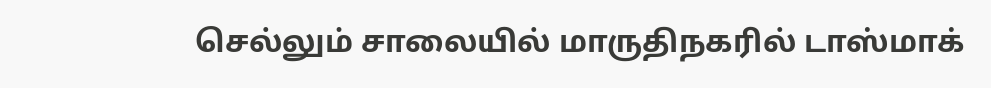செல்லும் சாலையில் மாருதிநகரில் டாஸ்மாக்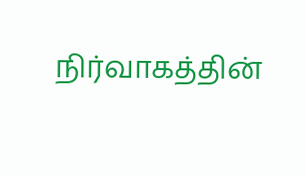நிர்வாகத்தின்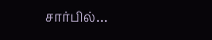சார்பில்…